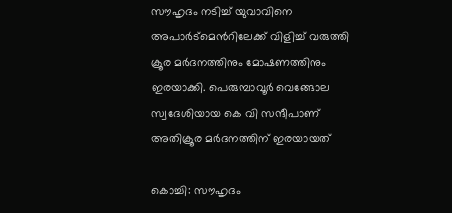സൗഹൃദം നടിച്ച് യുവാവിനെ അപാർട്മെന്‍റിലേക്ക് വിളിച്ച് വരുത്തി ക്രൂര മർദനത്തിനും മോഷണത്തിനും ഇരയാക്കി. പെരുമ്പാവൂർ വെങ്ങോല സ്വദേശിയായ കെ വി സന്ദീപാണ് അതിക്രൂര മർദനത്തിന് ഇരയായത്

കൊച്ചി: സൗഹൃദം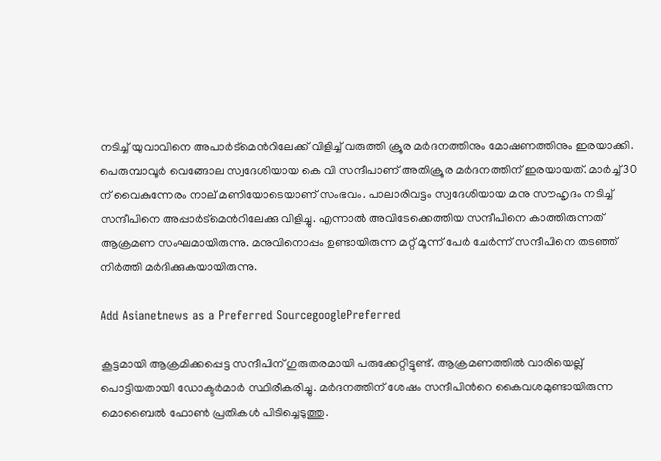നടിച്ച് യുവാവിനെ അപാർട്മെന്‍റിലേക്ക് വിളിച്ച് വരുത്തി ക്രൂര മർദനത്തിനും മോഷണത്തിനും ഇരയാക്കി. പെരുമ്പാവൂർ വെങ്ങോല സ്വദേശിയായ കെ വി സന്ദീപാണ് അതിക്രൂര മർദനത്തിന് ഇരയായത്. മാർച്ച് 30 ന് വൈകുന്നേരം നാല് മണിയോടെയാണ് സംഭവം. പാലാരിവട്ടം സ്വദേശിയായ മനു സൗഹൃദം നടിച്ച് സന്ദീപിനെ അപ്പാർട്മെന്‍റിലേക്കു വിളിച്ചു. എന്നാൽ അവിടേക്കെത്തിയ സന്ദീപിനെ കാത്തിരുന്നത് ആക്രമണ സംഘമായിരുന്നു. മനുവിനൊപ്പം ഉണ്ടായിരുന്ന മറ്റ് മൂന്ന് പേർ ചേർന്ന് സന്ദീപിനെ തടഞ്ഞ് നിർത്തി മർദിക്കുകയായിരുന്നു.

Add Asianetnews as a Preferred SourcegooglePreferred

കൂട്ടമായി ആക്രമിക്കപ്പെട്ട സന്ദീപിന് ഗുരുതരമായി പരുക്കേറ്റിട്ടുണ്ട്. ആക്രമണത്തിൽ വാരിയെല്ല് പൊട്ടിയതായി ഡോക്ടർമാർ സ്ഥിരീകരിച്ചു. മർദനത്തിന് ശേഷം സന്ദീപിന്‍റെ കൈവശമുണ്ടായിരുന്ന മൊബൈൽ ഫോൺ പ്രതികൾ പിടിച്ചെടുത്തു.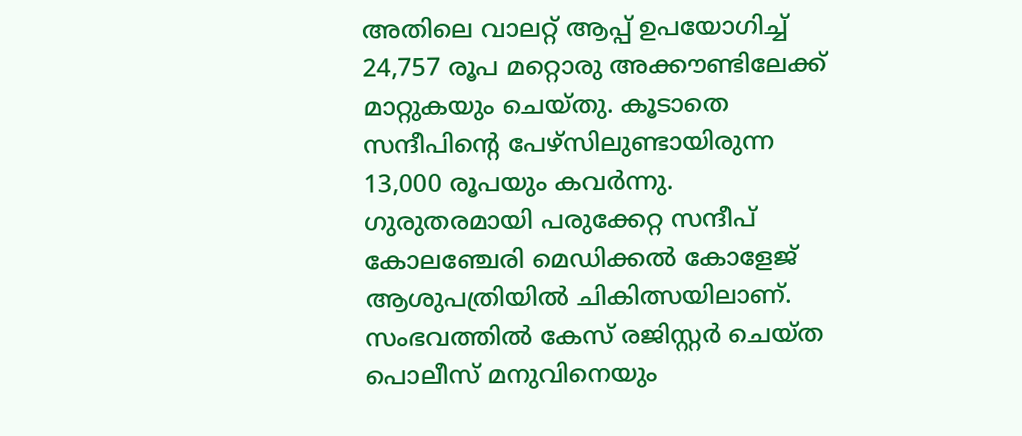അതിലെ വാലറ്റ് ആപ്പ് ഉപയോഗിച്ച് 24,757 രൂപ മറ്റൊരു അക്കൗണ്ടിലേക്ക് മാറ്റുകയും ചെയ്തു. കൂടാതെ സന്ദീപിന്‍റെ പേഴ്‌സിലുണ്ടായിരുന്ന 13,000 രൂപയും കവർന്നു. ഗുരുതരമായി പരുക്കേറ്റ സന്ദീപ് കോലഞ്ചേരി മെഡിക്കൽ കോളേജ് ആശുപത്രിയിൽ ചികിത്സയിലാണ്. സംഭവത്തിൽ കേസ് രജിസ്റ്റർ ചെയ്ത പൊലീസ് മനുവിനെയും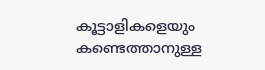കൂട്ടാളികളെയും കണ്ടെത്താനുള്ള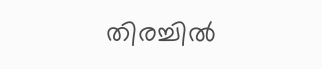തിരച്ചിൽ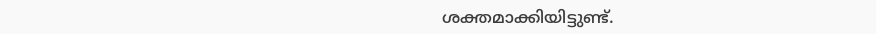ശക്തമാക്കിയിട്ടുണ്ട്.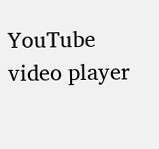YouTube video player